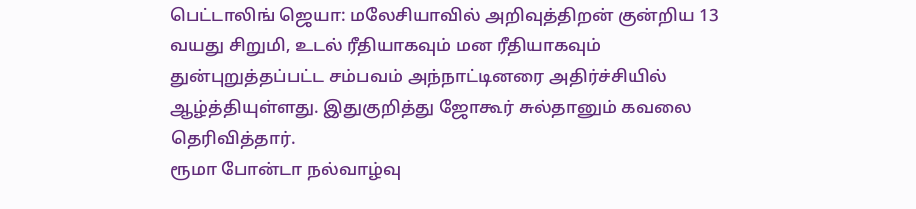பெட்டாலிங் ஜெயா: மலேசியாவில் அறிவுத்திறன் குன்றிய 13 வயது சிறுமி, உடல் ரீதியாகவும் மன ரீதியாகவும் துன்புறுத்தப்பட்ட சம்பவம் அந்நாட்டினரை அதிர்ச்சியில் ஆழ்த்தியுள்ளது. இதுகுறித்து ஜோகூர் சுல்தானும் கவலை தெரிவித்தார்.
ரூமா போன்டா நல்வாழ்வு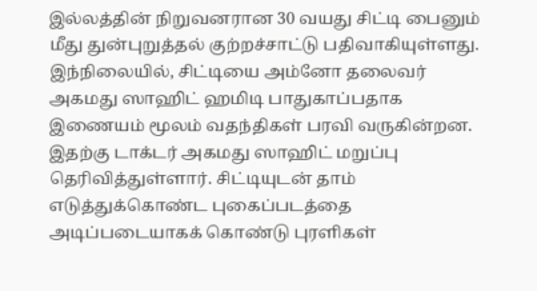இல்லத்தின் நிறுவனரான 30 வயது சிட்டி பைனும் மீது துன்புறுத்தல் குற்றச்சாட்டு பதிவாகியுள்ளது.
இந்நிலையில், சிட்டியை அம்னோ தலைவர் அகமது ஸாஹிட் ஹமிடி பாதுகாப்பதாக இணையம் மூலம் வதந்திகள் பரவி வருகின்றன.
இதற்கு டாக்டர் அகமது ஸாஹிட் மறுப்பு தெரிவித்துள்ளார். சிட்டியுடன் தாம் எடுத்துக்கொண்ட புகைப்படத்தை அடிப்படையாகக் கொண்டு புரளிகள்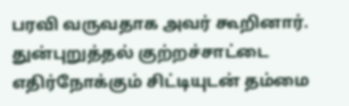பரவி வருவதாக அவர் கூறினார்.
துன்புறுத்தல் குற்றச்சாட்டை எதிர்நோக்கும் சிட்டியுடன் தம்மை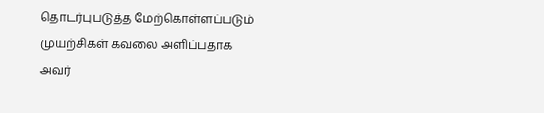தொடர்புபடுத்த மேற்கொள்ளப்படும் முயற்சிகள் கவலை அளிப்பதாக அவர்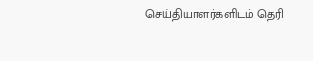செய்தியாளர்களிடம் தெரி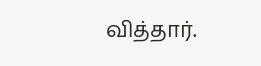வித்தார்.